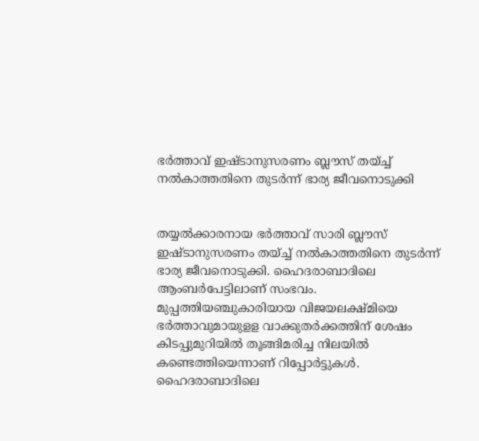ഭര്‍ത്താവ് ഇഷ്ടാനുസരണം ബ്ലൗസ് തയ്ച്ച് നല്‍കാത്തതിനെ തുടര്‍ന്ന് ഭാര്യ ജീവനൊടുക്കി


തയ്യല്‍ക്കാരനായ ഭര്‍ത്താവ് സാരി ബ്ലൗസ് ഇഷ്ടാനുസരണം തയ്ച്ച് നല്‍കാത്തതിനെ തുടര്‍ന്ന് ഭാര്യ ജീവനൊടുക്കി. ഹൈദരാബാദിലെ ആംബര്‍പേട്ടിലാണ് സംഭവം. മുപ്പത്തിയഞ്ചുകാരിയായ വിജയലക്ഷ്മിയെ ഭര്‍ത്താവുമായുളള വാക്കുതര്‍ക്കത്തിന് ശേഷം കിടപ്പുമുറിയില്‍ തൂങ്ങിമരിച്ച നിലയില്‍ കണ്ടെത്തിയെന്നാണ് റിപ്പോര്‍ട്ടുകള്‍. ഹൈദരാബാദിലെ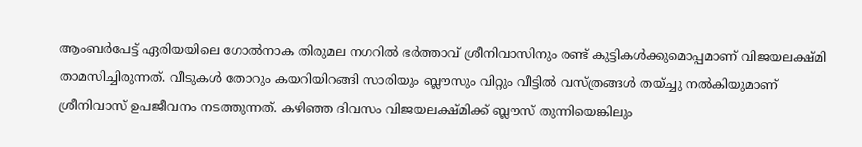ആംബര്‍പേട്ട് ഏരിയയിലെ ഗോല്‍നാക തിരുമല നഗറില്‍ ഭര്‍ത്താവ് ശ്രീനിവാസിനും രണ്ട് കുട്ടികള്‍ക്കുമൊപ്പമാണ് വിജയലക്ഷ്മി താമസിച്ചിരുന്നത്. വീടുകള്‍ തോറും കയറിയിറങ്ങി സാരിയും ബ്ലൗസും വിറ്റും വീട്ടില്‍ വസ്ത്രങ്ങള്‍ തയ്ച്ചു നല്‍കിയുമാണ് ശ്രീനിവാസ് ഉപജീവനം നടത്തുന്നത്. കഴിഞ്ഞ ദിവസം വിജയലക്ഷ്മിക്ക് ബ്ലൗസ് തുന്നിയെങ്കിലും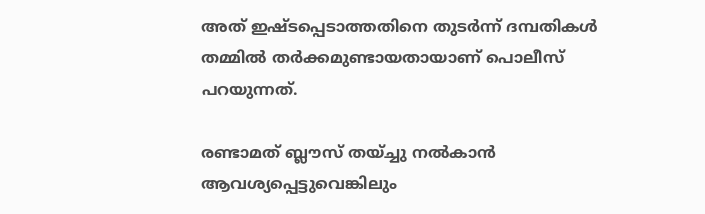അത് ഇഷ്ടപ്പെടാത്തതിനെ തുടര്‍ന്ന് ദമ്പതികള്‍ തമ്മില്‍ തര്‍ക്കമുണ്ടായതായാണ് പൊലീസ് പറയുന്നത്.

രണ്ടാമത് ബ്ലൗസ് തയ്ച്ചു നല്‍കാന്‍ ആവശ്യപ്പെട്ടുവെങ്കിലും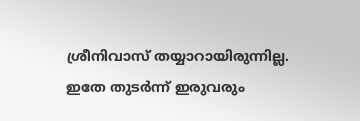ശ്രീനിവാസ് തയ്യാറായിരുന്നില്ല. ഇതേ തുടര്‍ന്ന് ഇരുവരും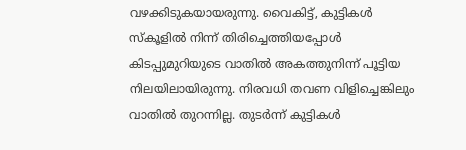വഴക്കിടുകയായരുന്നു. വൈകിട്ട്, കുട്ടികള്‍ സ്‌കൂളില്‍ നിന്ന് തിരിച്ചെത്തിയപ്പോള്‍ കിടപ്പുമുറിയുടെ വാതില്‍ അകത്തുനിന്ന് പൂട്ടിയ നിലയിലായിരുന്നു. നിരവധി തവണ വിളിച്ചെങ്കിലും വാതില്‍ തുറന്നില്ല. തുടര്‍ന്ന് കുട്ടികള്‍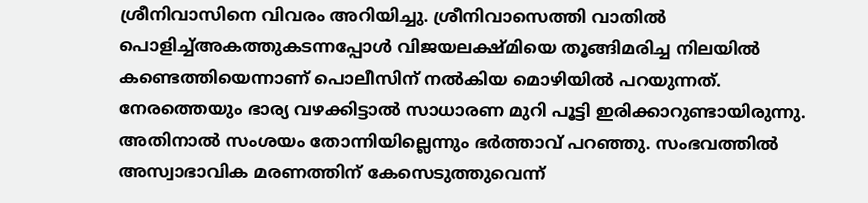ശ്രീനിവാസിനെ വിവരം അറിയിച്ചു. ശ്രീനിവാസെത്തി വാതില്‍ പൊളിച്ച്അകത്തുകടന്നപ്പോള്‍ വിജയലക്ഷ്മിയെ തൂങ്ങിമരിച്ച നിലയില്‍ കണ്ടെത്തിയെന്നാണ് പൊലീസിന് നല്‍കിയ മൊഴിയില്‍ പറയുന്നത്. നേരത്തെയും ഭാര്യ വഴക്കിട്ടാല്‍ സാധാരണ മുറി പൂട്ടി ഇരിക്കാറുണ്ടായിരുന്നു. അതിനാല്‍ സംശയം തോന്നിയില്ലെന്നും ഭര്‍ത്താവ് പറഞ്ഞു. സംഭവത്തില്‍ അസ്വാഭാവിക മരണത്തിന് കേസെടുത്തുവെന്ന്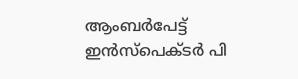ആംബര്‍പേട്ട് ഇന്‍സ്‌പെക്ടര്‍ പി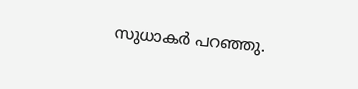സുധാകര്‍ പറഞ്ഞു.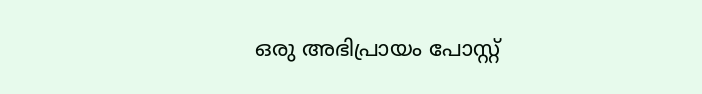ഒരു അഭിപ്രായം പോസ്റ്റ്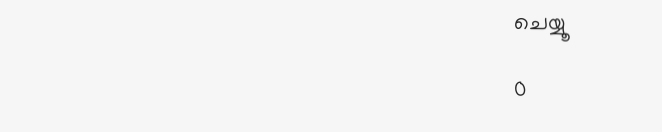ചെയ്യൂ

0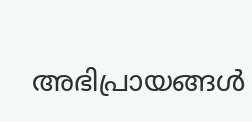അഭിപ്രായങ്ങള്‍